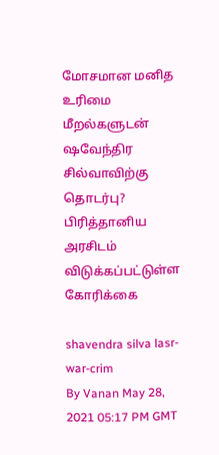மோசமான மனித உரிமை மீறல்களுடன் ஷவேந்திர சில்வாவிற்கு தொடர்பு? பிரித்தானிய அரசிடம் விடுக்கப்பட்டுள்ள கோரிக்கை

shavendra silva lasr-war-crim
By Vanan May 28, 2021 05:17 PM GMT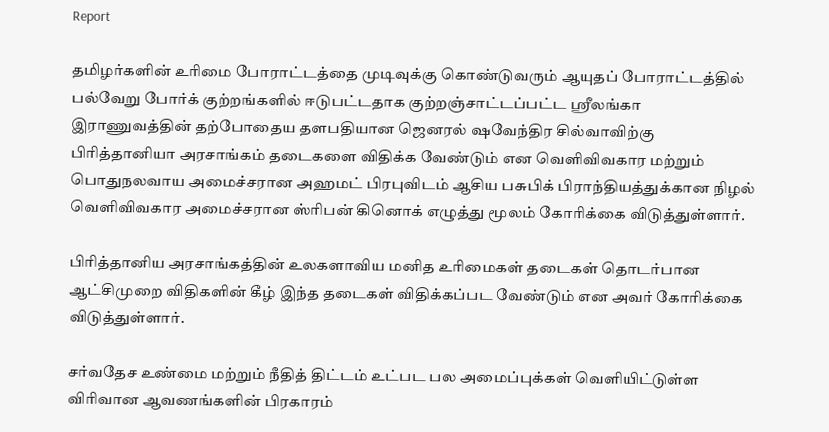Report

தமிழர்களின் உரிமை போராட்டத்தை முடிவுக்கு கொண்டுவரும் ஆயுதப் போராட்டத்தில் பல்வேறு போர்க் குற்றங்களில் ஈடுபட்டதாக குற்றஞ்சாட்டப்பட்ட ஸ்ரீலங்கா இராணுவத்தின் தற்போதைய தளபதியான ஜெனரல் ஷவேந்திர சில்வாவிற்கு பிரித்தானியா அரசாங்கம் தடைகளை விதிக்க வேண்டும் என வெளிவிவகார மற்றும் பொதுநலவாய அமைச்சரான அஹமட் பிரபுவிடம் ஆசிய பசுபிக் பிராந்தியத்துக்கான நிழல் வெளிவிவகார அமைச்சரான ஸ்ரிபன் கினொக் எழுத்து மூலம் கோரிக்கை விடுத்துள்ளார்.

பிரித்தானிய அரசாங்கத்தின் உலகளாவிய மனித உரிமைகள் தடைகள் தொடர்பான ஆட்சிமுறை விதிகளின் கீழ் இந்த தடைகள் விதிக்கப்பட வேண்டும் என அவர் கோரிக்கை விடுத்துள்ளார்.

சர்வதேச உண்மை மற்றும் நீதித் திட்டம் உட்பட பல அமைப்புக்கள் வெளியிட்டுள்ள விரிவான ஆவணங்களின் பிரகாரம்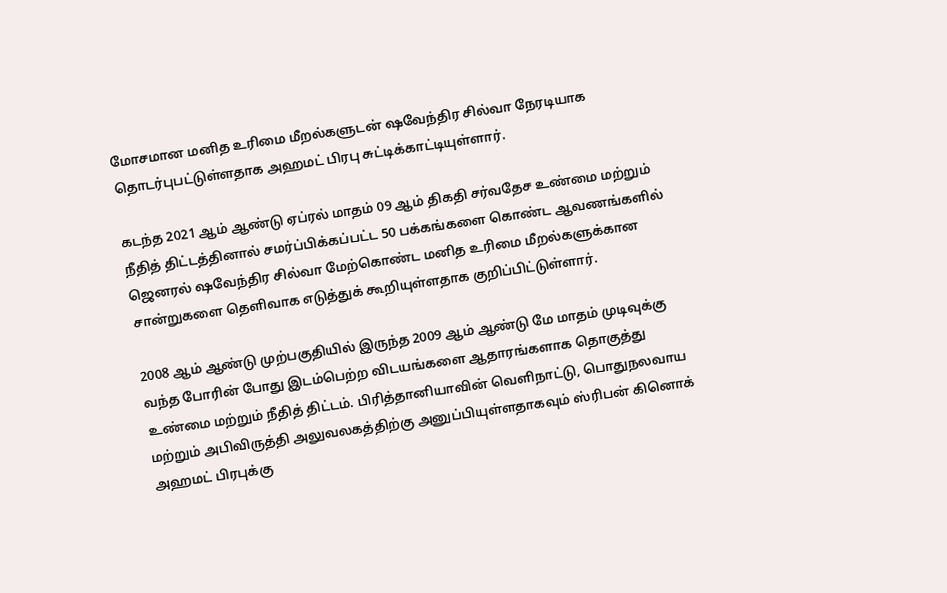மோசமான மனித உரிமை மீறல்களுடன் ஷவேந்திர சில்வா நேரடியாக தொடர்புபட்டுள்ளதாக அஹமட் பிரபு சுட்டிக்காட்டியுள்ளார்.

கடந்த 2021 ஆம் ஆண்டு ஏப்ரல் மாதம் 09 ஆம் திகதி சர்வதேச உண்மை மற்றும் நீதித் திட்டத்தினால் சமர்ப்பிக்கப்பட்ட 50 பக்கங்களை கொண்ட ஆவணங்களில் ஜெனரல் ஷவேந்திர சில்வா மேற்கொண்ட மனித உரிமை மீறல்களுக்கான சான்றுகளை தெளிவாக எடுத்துக் கூறியுள்ளதாக குறிப்பிட்டுள்ளார்.

2008 ஆம் ஆண்டு முற்பகுதியில் இருந்த 2009 ஆம் ஆண்டு மே மாதம் முடிவுக்கு வந்த போரின் போது இடம்பெற்ற விடயங்களை ஆதாரங்களாக தொகுத்து உண்மை மற்றும் நீதித் திட்டம். பிரித்தானியாவின் வெளிநாட்டு, பொதுநலவாய மற்றும் அபிவிருத்தி அலுவலகத்திற்கு அனுப்பியுள்ளதாகவும் ஸ்ரிபன் கினொக் அஹமட் பிரபுக்கு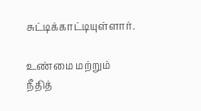சுட்டிக்காட்டியுள்ளார்.

உண்மை மற்றும் நீதித்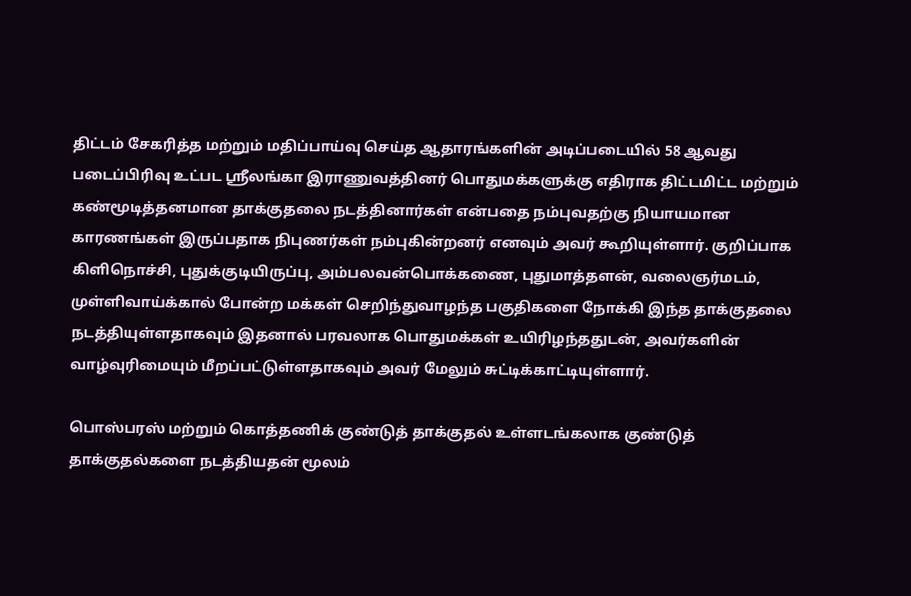திட்டம் சேகரித்த மற்றும் மதிப்பாய்வு செய்த ஆதாரங்களின் அடிப்படையில் 58 ஆவது படைப்பிரிவு உட்பட ஸ்ரீலங்கா இராணுவத்தினர் பொதுமக்களுக்கு எதிராக திட்டமிட்ட மற்றும் கண்மூடித்தனமான தாக்குதலை நடத்தினார்கள் என்பதை நம்புவதற்கு நியாயமான காரணங்கள் இருப்பதாக நிபுணர்கள் நம்புகின்றனர் எனவும் அவர் கூறியுள்ளார். குறிப்பாக கிளிநொச்சி, புதுக்குடியிருப்பு, அம்பலவன்பொக்கணை, புதுமாத்தளன், வலைஞர்மடம், முள்ளிவாய்க்கால் போன்ற மக்கள் செறிந்துவாழந்த பகுதிகளை நோக்கி இந்த தாக்குதலை நடத்தியுள்ளதாகவும் இதனால் பரவலாக பொதுமக்கள் உயிரிழந்ததுடன், அவர்களின் வாழ்வுரிமையும் மீறப்பட்டுள்ளதாகவும் அவர் மேலும் சுட்டிக்காட்டியுள்ளார்.

பொஸ்பரஸ் மற்றும் கொத்தணிக் குண்டுத் தாக்குதல் உள்ளடங்கலாக குண்டுத் தாக்குதல்களை நடத்தியதன் மூலம்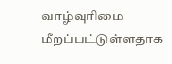வாழ்வுரிமை மீறப்பட்டுள்ளதாக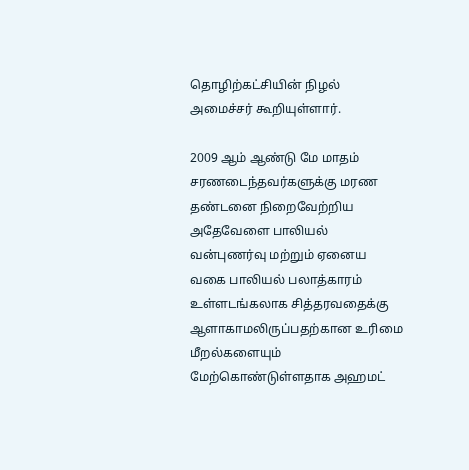தொழிற்கட்சியின் நிழல் அமைச்சர் கூறியுள்ளார்.

2009 ஆம் ஆண்டு மே மாதம் சரணடைந்தவர்களுக்கு மரண தண்டனை நிறைவேற்றிய அதேவேளை பாலியல் வன்புணர்வு மற்றும் ஏனைய வகை பாலியல் பலாத்காரம் உள்ளடங்கலாக சித்தரவதைக்கு ஆளாகாமலிருப்பதற்கான உரிமை மீறல்களையும் மேற்கொண்டுள்ளதாக அஹமட்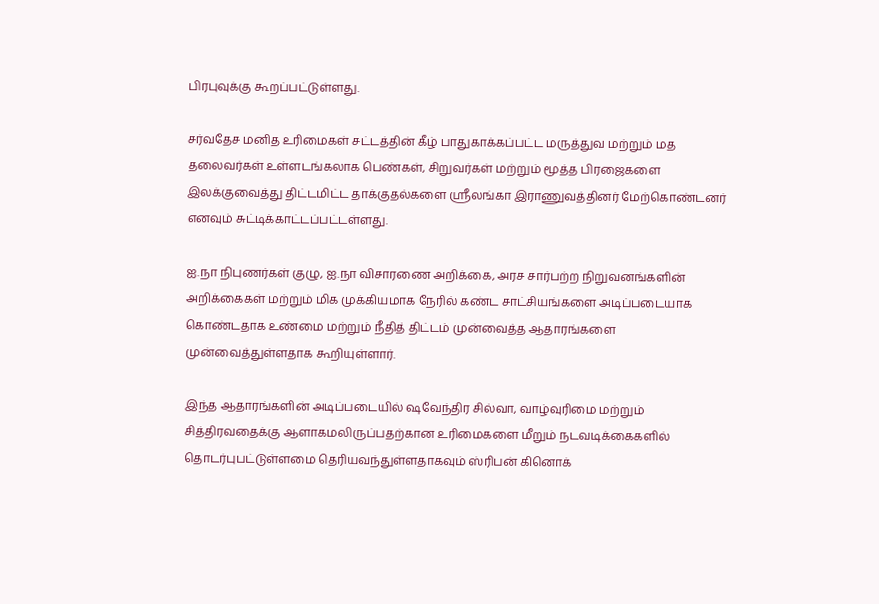பிரபுவுக்கு கூறப்பட்டுள்ளது.

சர்வதேச மனித உரிமைகள் சட்டத்தின் கீழ் பாதுகாக்கப்பட்ட மருத்துவ மற்றும் மத தலைவர்கள் உள்ளடங்கலாக பெண்கள், சிறுவர்கள் மற்றும் மூத்த பிரஜைகளை இலக்குவைத்து திட்டமிட்ட தாக்குதல்களை ஸ்ரீலங்கா இராணுவத்தினர் மேற்கொண்டனர் எனவும் சுட்டிக்காட்டப்பட்டள்ளது.

ஐ.நா நிபுணர்கள் குழு, ஐ.நா விசாரணை அறிக்கை, அரச சார்பற்ற நிறுவனங்களின் அறிக்கைகள் மற்றும் மிக முக்கியமாக நேரில் கண்ட சாட்சியங்களை அடிப்படையாக கொண்டதாக உண்மை மற்றும் நீதித் திட்டம் முன்வைத்த ஆதாரங்களை முன்வைத்துள்ளதாக கூறியுள்ளார்.

இந்த ஆதாரங்களின் அடிப்படையில் ஷவேந்திர சில்வா, வாழ்வுரிமை மற்றும் சித்திரவதைக்கு ஆளாகமலிருப்பதற்கான உரிமைகளை மீறும் நடவடிக்கைகளில் தொடர்புபட்டுள்ளமை தெரியவந்துள்ளதாகவும் ஸ்ரிபன் கினொக்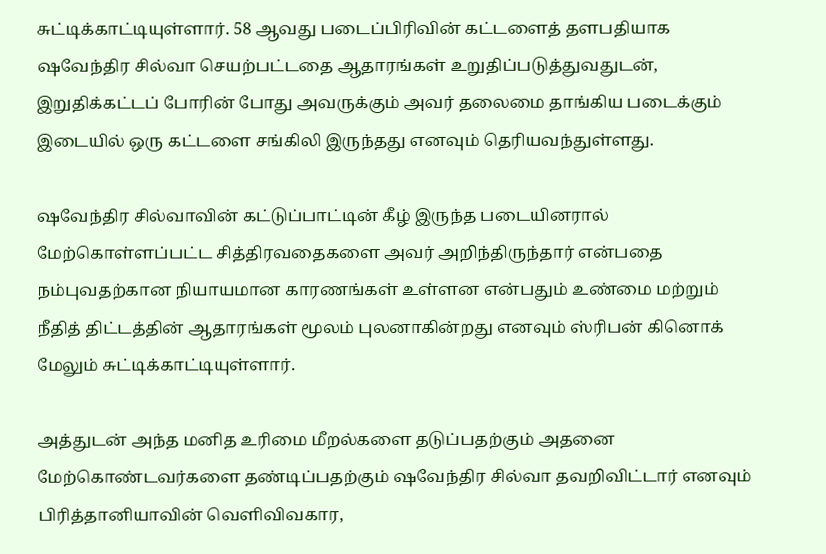சுட்டிக்காட்டியுள்ளார். 58 ஆவது படைப்பிரிவின் கட்டளைத் தளபதியாக ஷவேந்திர சில்வா செயற்பட்டதை ஆதாரங்கள் உறுதிப்படுத்துவதுடன், இறுதிக்கட்டப் போரின் போது அவருக்கும் அவர் தலைமை தாங்கிய படைக்கும் இடையில் ஒரு கட்டளை சங்கிலி இருந்தது எனவும் தெரியவந்துள்ளது.

ஷவேந்திர சில்வாவின் கட்டுப்பாட்டின் கீழ் இருந்த படையினரால் மேற்கொள்ளப்பட்ட சித்திரவதைகளை அவர் அறிந்திருந்தார் என்பதை நம்புவதற்கான நியாயமான காரணங்கள் உள்ளன என்பதும் உண்மை மற்றும் நீதித் திட்டத்தின் ஆதாரங்கள் மூலம் புலனாகின்றது எனவும் ஸ்ரிபன் கினொக் மேலும் சுட்டிக்காட்டியுள்ளார்.

அத்துடன் அந்த மனித உரிமை மீறல்களை தடுப்பதற்கும் அதனை மேற்கொண்டவர்களை தண்டிப்பதற்கும் ஷவேந்திர சில்வா தவறிவிட்டார் எனவும் பிரித்தானியாவின் வெளிவிவகார,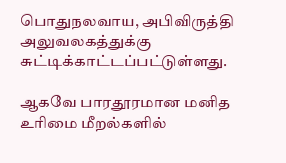பொதுநலவாய, அபிவிருத்தி அலுவலகத்துக்கு சுட்டிக்காட்டப்பட்டுள்ளது.

ஆகவே பாரதூரமான மனித உரிமை மீறல்களில்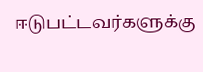ஈடுபட்டவர்களுக்கு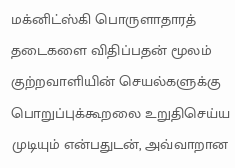மக்னிட்ஸ்கி பொருளாதாரத் தடைகளை விதிப்பதன் மூலம் குற்றவாளியின் செயல்களுக்கு பொறுப்புக்கூறலை உறுதிசெய்ய முடியும் என்பதுடன், அவ்வாறான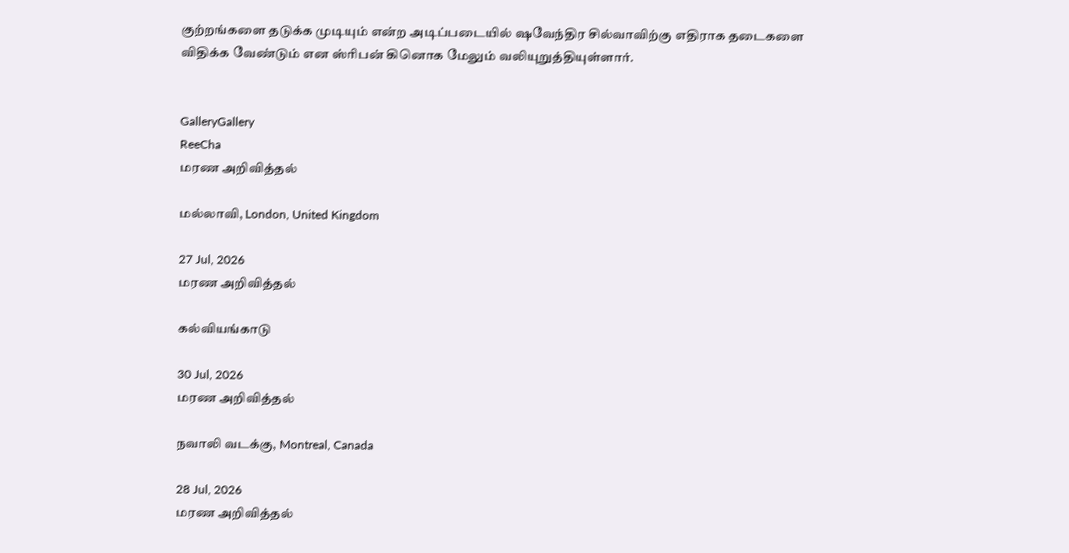குற்றங்களை தடுக்க முடியும் என்ற அடிப்படையில் ஷவேந்திர சில்வாவிற்கு எதிராக தடைகளை விதிக்க வேண்டும் என ஸ்ரிபன் கினொக மேலும் வலியுறுத்தியுள்ளார்.


GalleryGallery
ReeCha
மரண அறிவித்தல்

மல்லாவி, London, United Kingdom

27 Jul, 2026
மரண அறிவித்தல்

கல்வியங்காடு

30 Jul, 2026
மரண அறிவித்தல்

நவாலி வடக்கு, Montreal, Canada

28 Jul, 2026
மரண அறிவித்தல்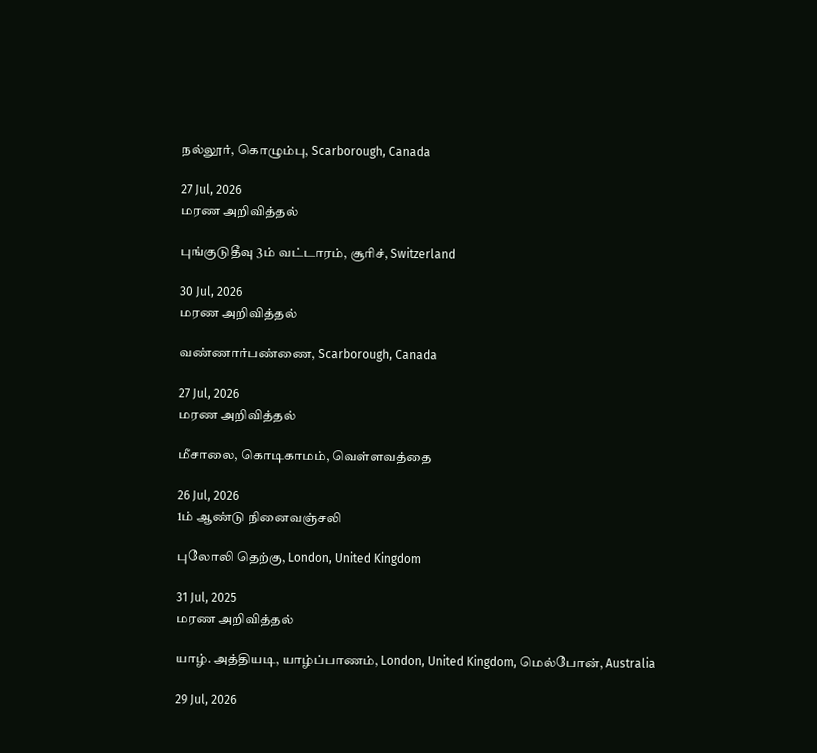நல்லூர், கொழும்பு, Scarborough, Canada

27 Jul, 2026
மரண அறிவித்தல்

புங்குடுதீவு 3ம் வட்டாரம், சூரிச், Switzerland

30 Jul, 2026
மரண அறிவித்தல்

வண்ணார்பண்ணை, Scarborough, Canada

27 Jul, 2026
மரண அறிவித்தல்

மீசாலை, கொடிகாமம், வெள்ளவத்தை

26 Jul, 2026
1ம் ஆண்டு நினைவஞ்சலி

புலோலி தெற்கு, London, United Kingdom

31 Jul, 2025
மரண அறிவித்தல்

யாழ். அத்தியடி, யாழ்ப்பாணம், London, United Kingdom, மெல்போன், Australia

29 Jul, 2026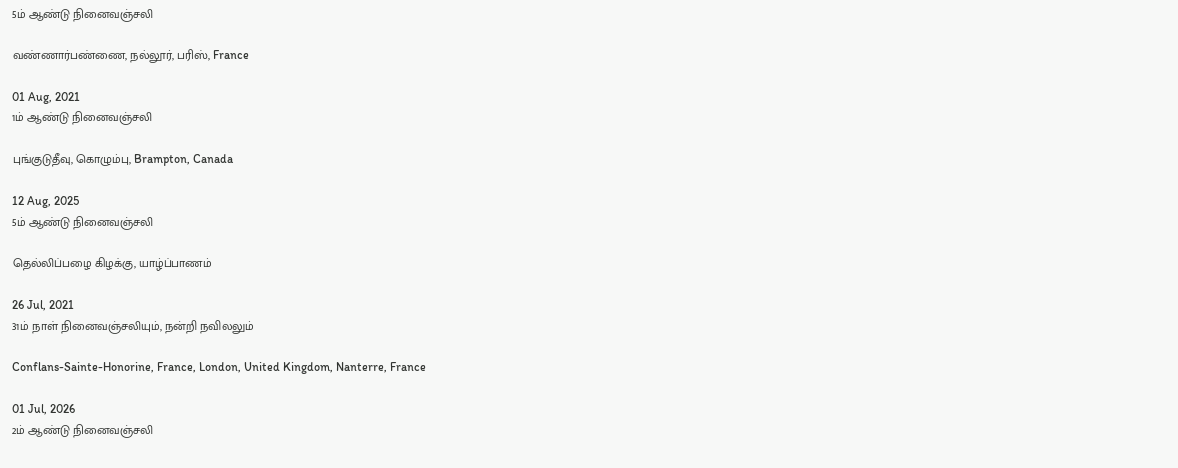5ம் ஆண்டு நினைவஞ்சலி

வண்ணார்பண்ணை, நல்லூர், பரிஸ், France

01 Aug, 2021
1ம் ஆண்டு நினைவஞ்சலி

புங்குடுதீவு, கொழும்பு, Brampton, Canada

12 Aug, 2025
5ம் ஆண்டு நினைவஞ்சலி

தெல்லிப்பழை கிழக்கு, யாழ்ப்பாணம்

26 Jul, 2021
31ம் நாள் நினைவஞ்சலியும், நன்றி நவிலலும்

Conflans-Sainte-Honorine, France, London, United Kingdom, Nanterre, France

01 Jul, 2026
2ம் ஆண்டு நினைவஞ்சலி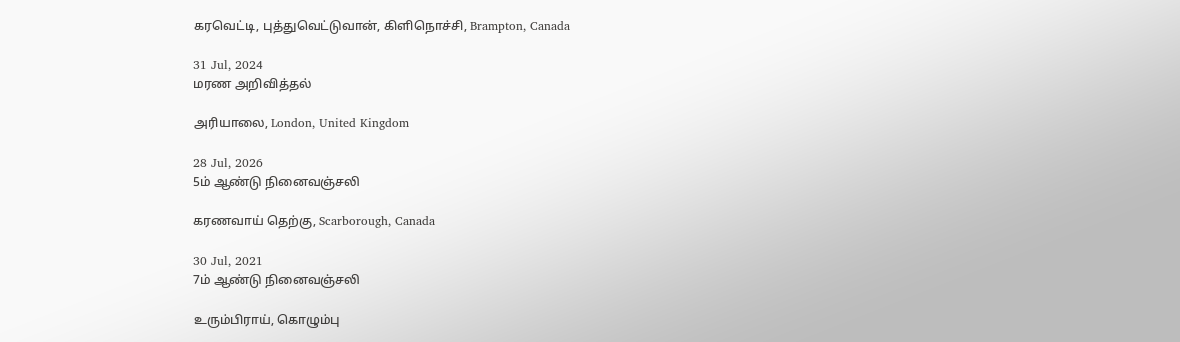கரவெட்டி, புத்துவெட்டுவான், கிளிநொச்சி, Brampton, Canada

31 Jul, 2024
மரண அறிவித்தல்

அரியாலை, London, United Kingdom

28 Jul, 2026
5ம் ஆண்டு நினைவஞ்சலி

கரணவாய் தெற்கு, Scarborough, Canada

30 Jul, 2021
7ம் ஆண்டு நினைவஞ்சலி

உரும்பிராய், கொழும்பு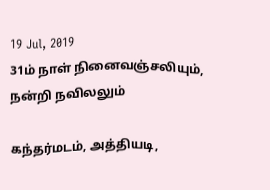19 Jul, 2019
31ம் நாள் நினைவஞ்சலியும், நன்றி நவிலலும்

கந்தர்மடம், அத்தியடி,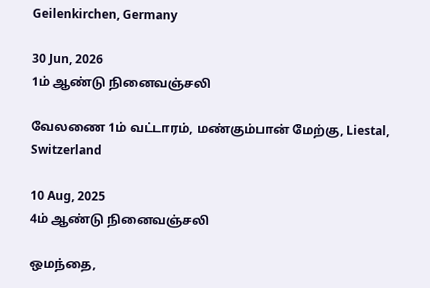Geilenkirchen, Germany

30 Jun, 2026
1ம் ஆண்டு நினைவஞ்சலி

வேலணை 1ம் வட்டாரம், மண்கும்பான் மேற்கு, Liestal, Switzerland

10 Aug, 2025
4ம் ஆண்டு நினைவஞ்சலி

ஒமந்தை,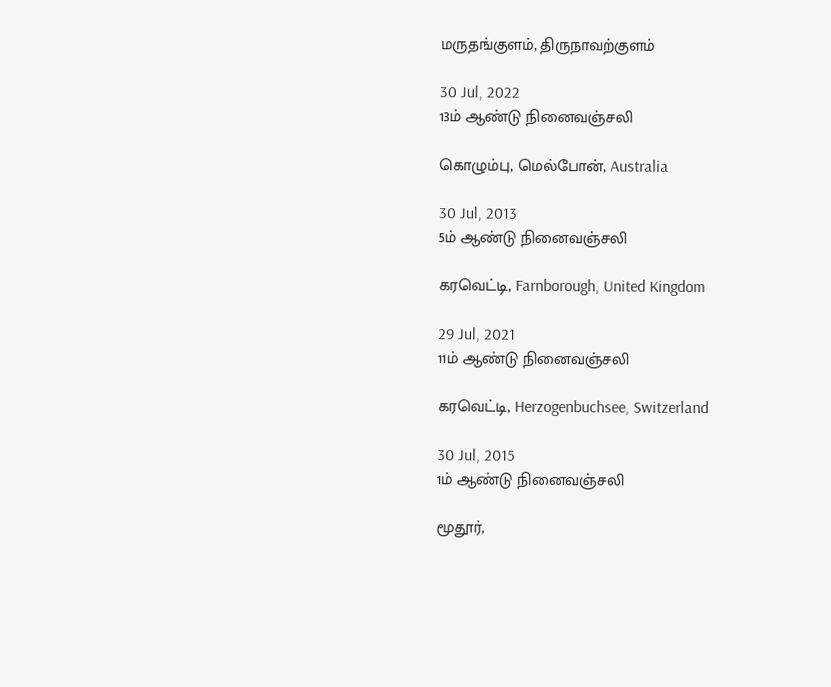மருதங்குளம், திருநாவற்குளம்

30 Jul, 2022
13ம் ஆண்டு நினைவஞ்சலி

கொழும்பு, மெல்போன், Australia

30 Jul, 2013
5ம் ஆண்டு நினைவஞ்சலி

கரவெட்டி, Farnborough, United Kingdom

29 Jul, 2021
11ம் ஆண்டு நினைவஞ்சலி

கரவெட்டி, Herzogenbuchsee, Switzerland

30 Jul, 2015
1ம் ஆண்டு நினைவஞ்சலி

மூதூர்,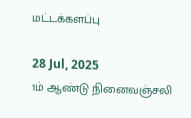மட்டக்களப்பு

28 Jul, 2025
1ம் ஆண்டு நினைவஞ்சலி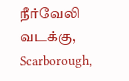நீர்வேலி வடக்கு, Scarborough,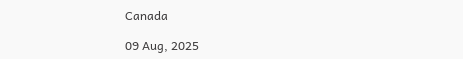Canada

09 Aug, 2025